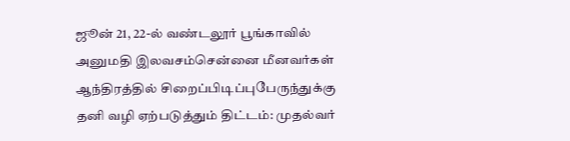ஜூன் 21, 22-ல் வண்டலூர் பூங்காவில் அனுமதி இலவசம்சென்னை மீனவர்கள் ஆந்திரத்தில் சிறைப்பிடிப்புபேருந்துக்கு தனி வழி ஏற்படுத்தும் திட்டம்: முதல்வர்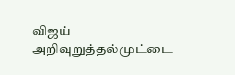விஜய் அறிவுறுத்தல்முட்டை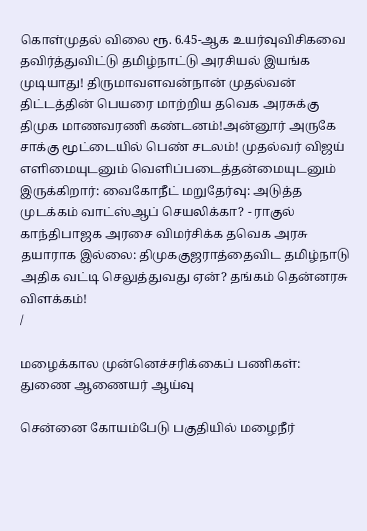கொள்முதல் விலை ரூ. 6.45-ஆக உயர்வுவிசிகவை தவிர்த்துவிட்டு தமிழ்நாட்டு அரசியல் இயங்க முடியாது! திருமாவளவன்நான் முதல்வன் திட்டத்தின் பெயரை மாற்றிய தவெக அரசுக்கு திமுக மாணவரணி கண்டனம்!அன்னூர் அருகே சாக்கு மூட்டையில் பெண் சடலம்! முதல்வர் விஜய் எளிமையுடனும் வெளிப்படைத்தன்மையுடனும் இருக்கிறார்: வைகோநீட் மறுதேர்வு: அடுத்த முடக்கம் வாட்ஸ்ஆப் செயலிக்கா? - ராகுல் காந்திபாஜக அரசை விமர்சிக்க தவெக அரசு தயாராக இல்லை: திமுககுஜராத்தைவிட தமிழ்நாடு அதிக வட்டி செலுத்துவது ஏன்? தங்கம் தென்னரசு விளக்கம்!
/

மழைக்கால முன்னெச்சரிக்கைப் பணிகள்: துணை ஆணையர் ஆய்வு

சென்னை கோயம்பேடு பகுதியில் மழைநீர்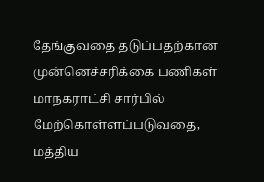தேங்குவதை தடுப்பதற்கான முன்னெச்சரிக்கை பணிகள் மாநகராட்சி சார்பில் மேற்கொள்ளப்படுவதை, மத்திய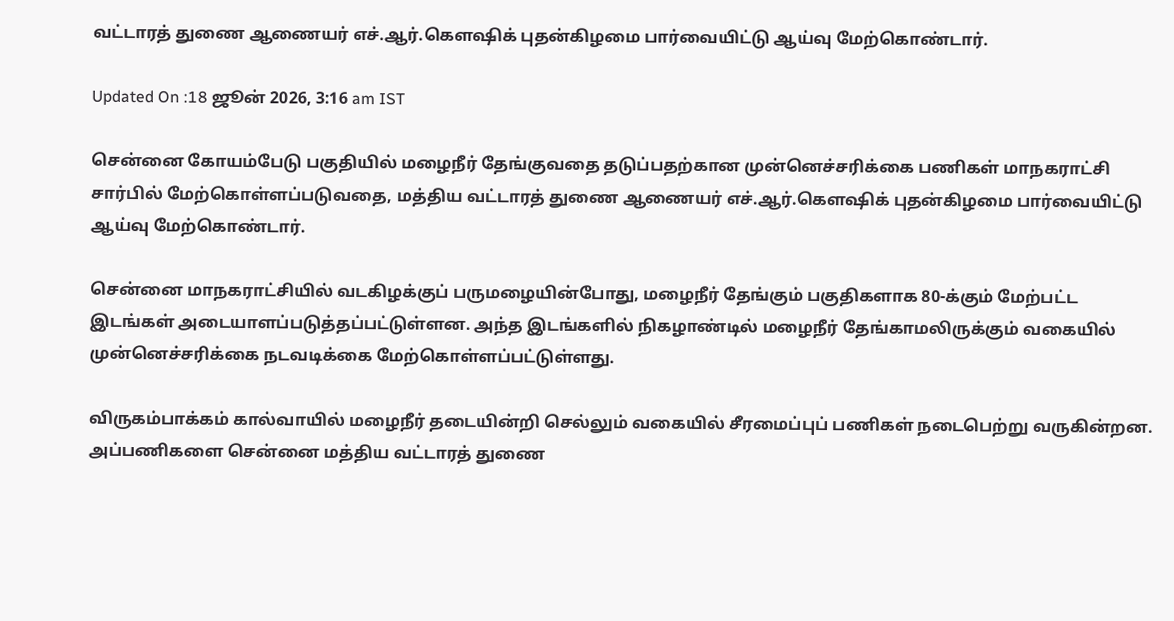வட்டாரத் துணை ஆணையர் எச்.ஆர்.கௌஷிக் புதன்கிழமை பார்வையிட்டு ஆய்வு மேற்கொண்டார்.

Updated On :18 ஜூன் 2026, 3:16 am IST

சென்னை கோயம்பேடு பகுதியில் மழைநீர் தேங்குவதை தடுப்பதற்கான முன்னெச்சரிக்கை பணிகள் மாநகராட்சி சார்பில் மேற்கொள்ளப்படுவதை, மத்திய வட்டாரத் துணை ஆணையர் எச்.ஆர்.கௌஷிக் புதன்கிழமை பார்வையிட்டு ஆய்வு மேற்கொண்டார்.

சென்னை மாநகராட்சியில் வடகிழக்குப் பருமழையின்போது, மழைநீர் தேங்கும் பகுதிகளாக 80-க்கும் மேற்பட்ட இடங்கள் அடையாளப்படுத்தப்பட்டுள்ளன. அந்த இடங்களில் நிகழாண்டில் மழைநீர் தேங்காமலிருக்கும் வகையில் முன்னெச்சரிக்கை நடவடிக்கை மேற்கொள்ளப்பட்டுள்ளது.

விருகம்பாக்கம் கால்வாயில் மழைநீர் தடையின்றி செல்லும் வகையில் சீரமைப்புப் பணிகள் நடைபெற்று வருகின்றன. அப்பணிகளை சென்னை மத்திய வட்டாரத் துணை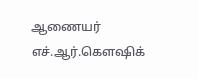ஆணையர் எச்.ஆர்.கௌஷிக்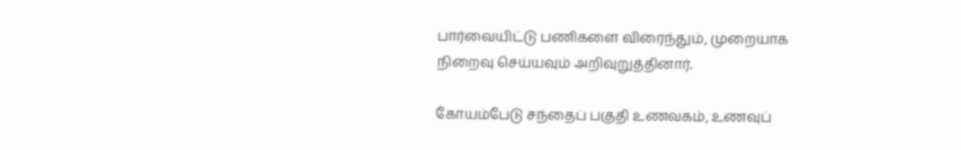பார்வையிட்டு பணிகளை விரைந்தும், முறையாக நிறைவு செய்யவும் அறிவுறுத்தினார்.

கோயம்பேடு சந்தைப் பகுதி உணவகம், உணவுப்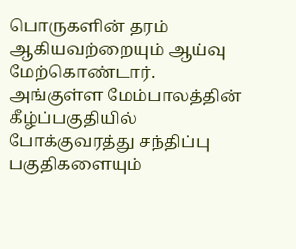பொருகளின் தரம் ஆகியவற்றையும் ஆய்வு மேற்கொண்டார். அங்குள்ள மேம்பாலத்தின் கீழ்ப்பகுதியில் போக்குவரத்து சந்திப்பு பகுதிகளையும்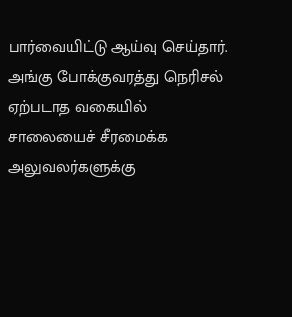பார்வையிட்டு ஆய்வு செய்தார். அங்கு போக்குவரத்து நெரிசல் ஏற்படாத வகையில் சாலையைச் சீரமைக்க அலுவலர்களுக்கு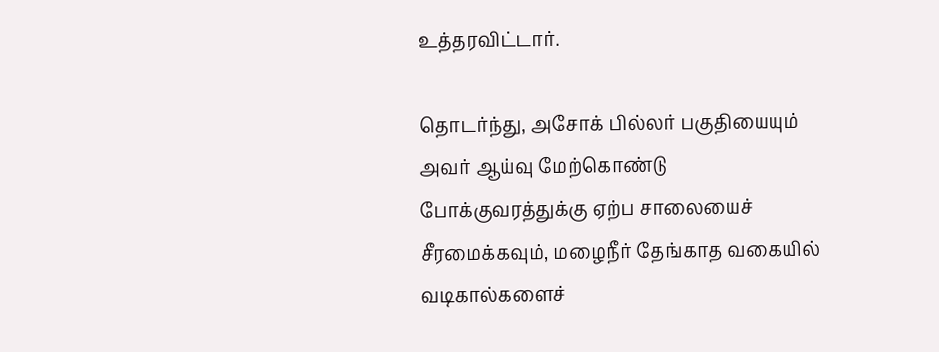உத்தரவிட்டார்.

தொடர்ந்து, அசோக் பில்லர் பகுதியையும் அவர் ஆய்வு மேற்கொண்டு போக்குவரத்துக்கு ஏற்ப சாலையைச் சீரமைக்கவும், மழைநீர் தேங்காத வகையில் வடிகால்களைச்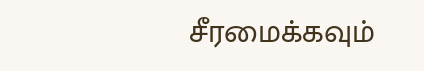சீரமைக்கவும்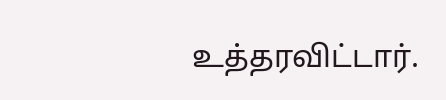உத்தரவிட்டார்.